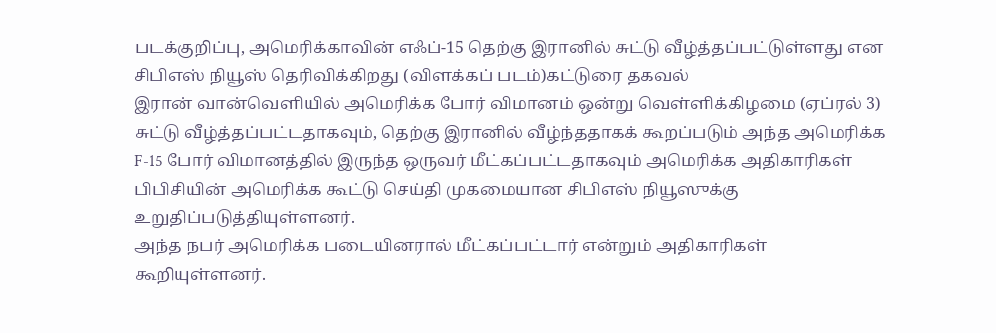படக்குறிப்பு, அமெரிக்காவின் எஃப்-15 தெற்கு இரானில் சுட்டு வீழ்த்தப்பட்டுள்ளது என சிபிஎஸ் நியூஸ் தெரிவிக்கிறது (விளக்கப் படம்)கட்டுரை தகவல்
இரான் வான்வெளியில் அமெரிக்க போர் விமானம் ஒன்று வெள்ளிக்கிழமை (ஏப்ரல் 3) சுட்டு வீழ்த்தப்பட்டதாகவும், தெற்கு இரானில் வீழ்ந்ததாகக் கூறப்படும் அந்த அமெரிக்க F-15 போர் விமானத்தில் இருந்த ஒருவர் மீட்கப்பட்டதாகவும் அமெரிக்க அதிகாரிகள் பிபிசியின் அமெரிக்க கூட்டு செய்தி முகமையான சிபிஎஸ் நியூஸுக்கு உறுதிப்படுத்தியுள்ளனர்.
அந்த நபர் அமெரிக்க படையினரால் மீட்கப்பட்டார் என்றும் அதிகாரிகள் கூறியுள்ளனர்.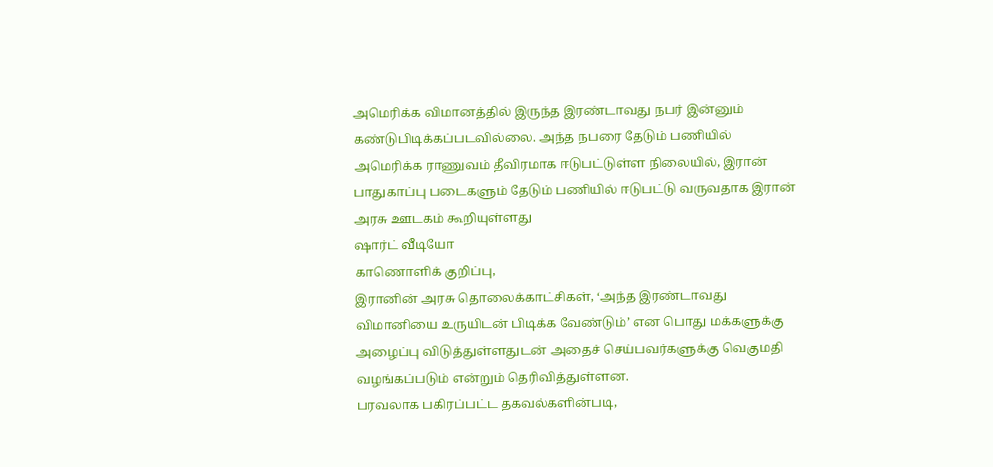அமெரிக்க விமானத்தில் இருந்த இரண்டாவது நபர் இன்னும் கண்டுபிடிக்கப்படவில்லை. அந்த நபரை தேடும் பணியில் அமெரிக்க ராணுவம் தீவிரமாக ஈடுபட்டுள்ள நிலையில், இரான் பாதுகாப்பு படைகளும் தேடும் பணியில் ஈடுபட்டு வருவதாக இரான் அரசு ஊடகம் கூறியுள்ளது
ஷார்ட் வீடியோ
காணொளிக் குறிப்பு,
இரானின் அரசு தொலைக்காட்சிகள், ‘அந்த இரண்டாவது விமானியை உருயிடன் பிடிக்க வேண்டும்’ என பொது மக்களுக்கு அழைப்பு விடுத்துள்ளதுடன் அதைச் செய்பவர்களுக்கு வெகுமதி வழங்கப்படும் என்றும் தெரிவித்துள்ளன.
பரவலாக பகிரப்பட்ட தகவல்களின்படி,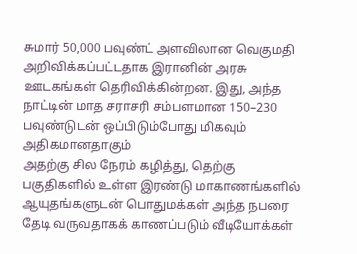சுமார் 50,000 பவுண்ட் அளவிலான வெகுமதி அறிவிக்கப்பட்டதாக இரானின் அரசு ஊடகங்கள் தெரிவிக்கின்றன. இது, அந்த நாட்டின் மாத சராசரி சம்பளமான 150–230 பவுண்டுடன் ஒப்பிடும்போது மிகவும் அதிகமானதாகும்
அதற்கு சில நேரம் கழித்து, தெற்கு பகுதிகளில் உள்ள இரண்டு மாகாணங்களில் ஆயுதங்களுடன் பொதுமக்கள் அந்த நபரை தேடி வருவதாகக் காணப்படும் வீடியோக்கள்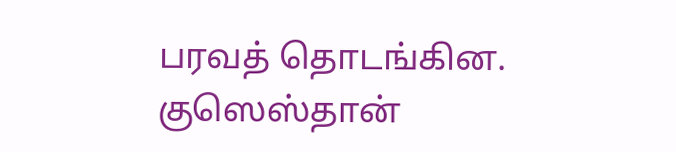பரவத் தொடங்கின.
குஸெஸ்தான்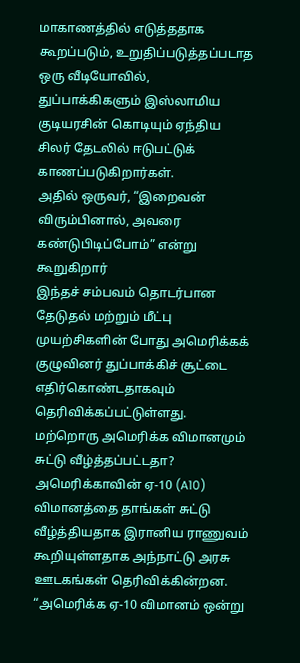மாகாணத்தில் எடுத்ததாக கூறப்படும், உறுதிப்படுத்தப்படாத ஒரு வீடியோவில், துப்பாக்கிகளும் இஸ்லாமிய குடியரசின் கொடியும் ஏந்திய சிலர் தேடலில் ஈடுபட்டுக் காணப்படுகிறார்கள்.
அதில் ஒருவர், “இறைவன் விரும்பினால், அவரை கண்டுபிடிப்போம்” என்று கூறுகிறார்
இந்தச் சம்பவம் தொடர்பான தேடுதல் மற்றும் மீட்பு முயற்சிகளின் போது அமெரிக்கக் குழுவினர் துப்பாக்கிச் சூட்டை எதிர்கொண்டதாகவும் தெரிவிக்கப்பட்டுள்ளது.
மற்றொரு அமெரிக்க விமானமும் சுட்டு வீழ்த்தப்பட்டதா?
அமெரிக்காவின் ஏ-10 (A10) விமானத்தை தாங்கள் சுட்டு வீழ்த்தியதாக இரானிய ராணுவம் கூறியுள்ளதாக அந்நாட்டு அரசு ஊடகங்கள் தெரிவிக்கின்றன.
“அமெரிக்க ஏ-10 விமானம் ஒன்று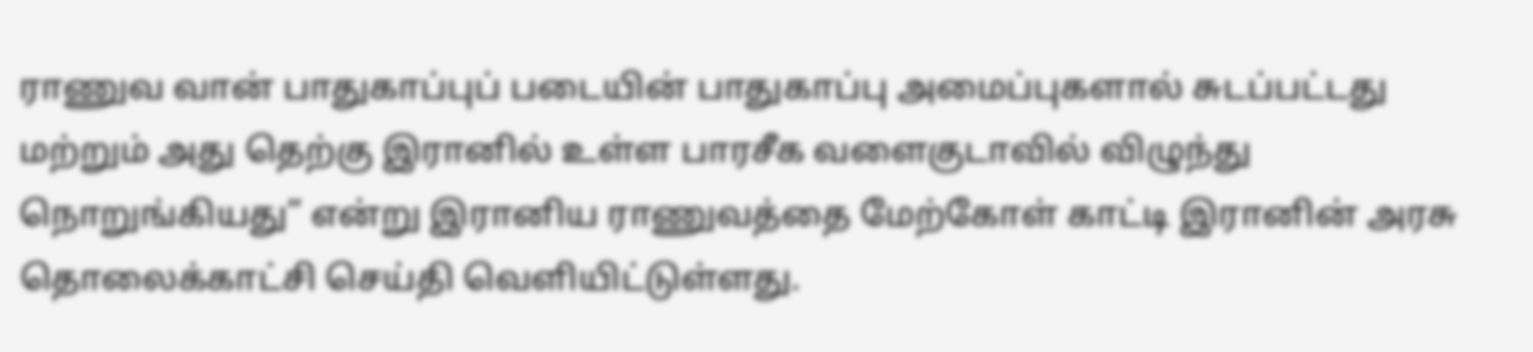ராணுவ வான் பாதுகாப்புப் படையின் பாதுகாப்பு அமைப்புகளால் சுடப்பட்டது மற்றும் அது தெற்கு இரானில் உள்ள பாரசீக வளைகுடாவில் விழுந்து நொறுங்கியது” என்று இரானிய ராணுவத்தை மேற்கோள் காட்டி இரானின் அரசு தொலைக்காட்சி செய்தி வெளியிட்டுள்ளது.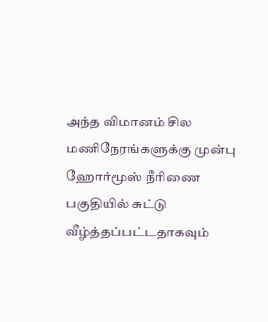அந்த விமானம் சில மணிநேரங்களுக்கு முன்பு ஹோர்மூஸ் நீரிணை பகுதியில் சுட்டு வீழ்த்தப்பட்டதாகவும்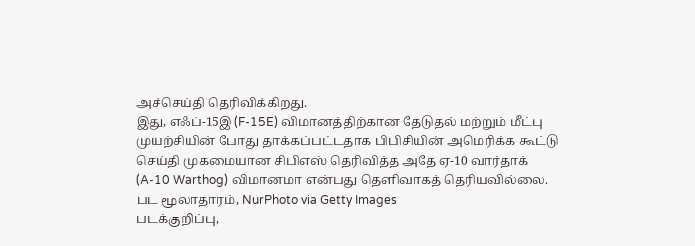அச்செய்தி தெரிவிக்கிறது.
இது, எஃப்-15இ (F-15E) விமானத்திற்கான தேடுதல் மற்றும் மீட்பு முயற்சியின் போது தாக்கப்பட்டதாக பிபிசியின் அமெரிக்க கூட்டு செய்தி முகமையான சிபிஎஸ் தெரிவித்த அதே ஏ-10 வார்தாக் (A-10 Warthog) விமானமா என்பது தெளிவாகத் தெரியவில்லை.
பட மூலாதாரம், NurPhoto via Getty Images
படக்குறிப்பு,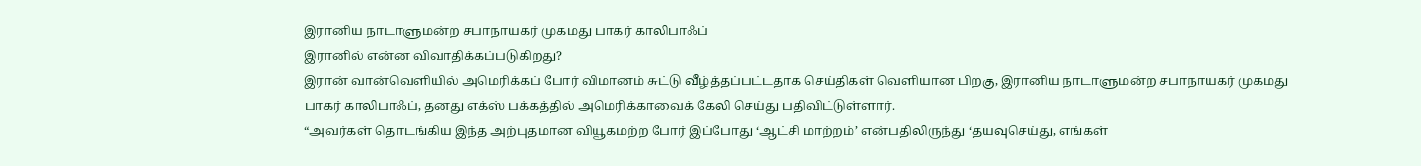இரானிய நாடாளுமன்ற சபாநாயகர் முகமது பாகர் காலிபாஃப்
இரானில் என்ன விவாதிக்கப்படுகிறது?
இரான் வான்வெளியில் அமெரிக்கப் போர் விமானம் சுட்டு வீழ்த்தப்பட்டதாக செய்திகள் வெளியான பிறகு, இரானிய நாடாளுமன்ற சபாநாயகர் முகமது பாகர் காலிபாஃப், தனது எக்ஸ் பக்கத்தில் அமெரிக்காவைக் கேலி செய்து பதிவிட்டுள்ளார்.
“அவர்கள் தொடங்கிய இந்த அற்புதமான வியூகமற்ற போர் இப்போது ‘ஆட்சி மாற்றம்’ என்பதிலிருந்து ‘தயவுசெய்து, எங்கள்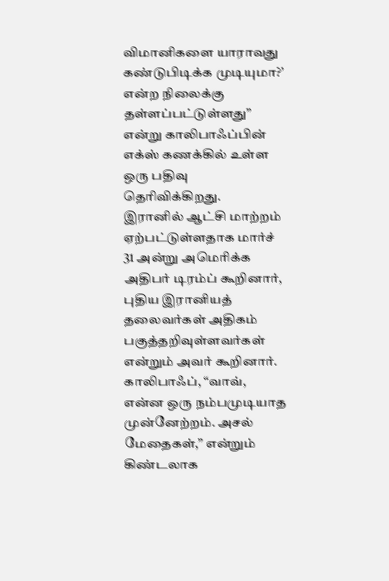விமானிகளை யாராவது கண்டுபிடிக்க முடியுமா?’ என்ற நிலைக்கு தள்ளப்பட்டுள்ளது” என்று காலிபாஃப்பின் எக்ஸ் கணக்கில் உள்ள ஒரு பதிவு தெரிவிக்கிறது.
இரானில் ஆட்சி மாற்றம் ஏற்பட்டுள்ளதாக மார்ச் 31 அன்று அமெரிக்க அதிபர் டிரம்ப் கூறினார், புதிய இரானியத் தலைவர்கள் அதிகம் பகுத்தறிவுள்ளவர்கள் என்றும் அவர் கூறினார்.
காலிபாஃப், “வாவ், என்ன ஒரு நம்பமுடியாத முன்னேற்றம். அசல் மேதைகள்,” என்றும் கிண்டலாக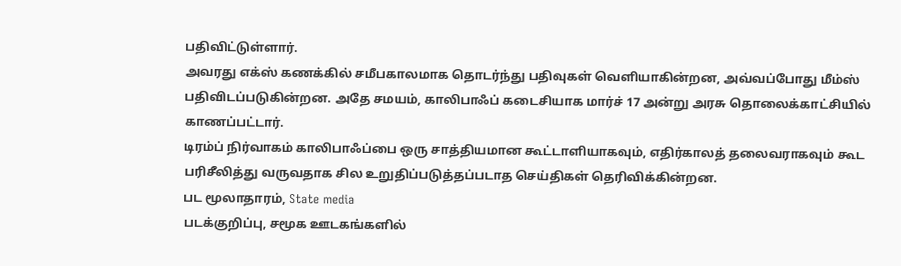பதிவிட்டுள்ளார்.
அவரது எக்ஸ் கணக்கில் சமீபகாலமாக தொடர்ந்து பதிவுகள் வெளியாகின்றன, அவ்வப்போது மீம்ஸ் பதிவிடப்படுகின்றன. அதே சமயம், காலிபாஃப் கடைசியாக மார்ச் 17 அன்று அரசு தொலைக்காட்சியில் காணப்பட்டார்.
டிரம்ப் நிர்வாகம் காலிபாஃப்பை ஒரு சாத்தியமான கூட்டாளியாகவும், எதிர்காலத் தலைவராகவும் கூட பரிசீலித்து வருவதாக சில உறுதிப்படுத்தப்படாத செய்திகள் தெரிவிக்கின்றன.
பட மூலாதாரம், State media
படக்குறிப்பு, சமூக ஊடகங்களில்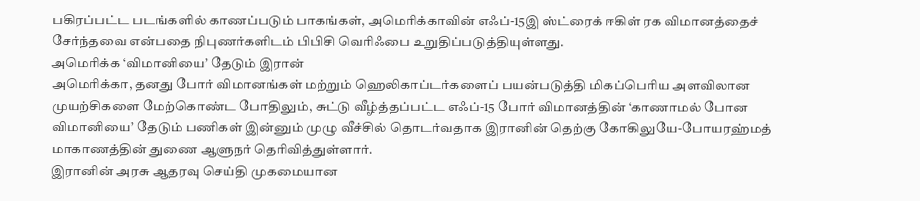பகிரப்பட்ட படங்களில் காணப்படும் பாகங்கள், அமெரிக்காவின் எஃப்-15இ ஸ்ட்ரைக் ஈகிள் ரக விமானத்தைச் சேர்ந்தவை என்பதை நிபுணர்களிடம் பிபிசி வெரிஃபை உறுதிப்படுத்தியுள்ளது.
அமெரிக்க ‘விமானியை’ தேடும் இரான்
அமெரிக்கா, தனது போர் விமானங்கள் மற்றும் ஹெலிகாப்டர்களைப் பயன்படுத்தி மிகப்பெரிய அளவிலான முயற்சிகளை மேற்கொண்ட போதிலும், சுட்டு வீழ்த்தப்பட்ட எஃப்-15 போர் விமானத்தின் ‘காணாமல் போன விமானியை’ தேடும் பணிகள் இன்னும் முழு வீச்சில் தொடர்வதாக இரானின் தெற்கு கோகிலுயே-போயரஹ்மத் மாகாணத்தின் துணை ஆளுநர் தெரிவித்துள்ளார்.
இரானின் அரசு ஆதரவு செய்தி முகமையான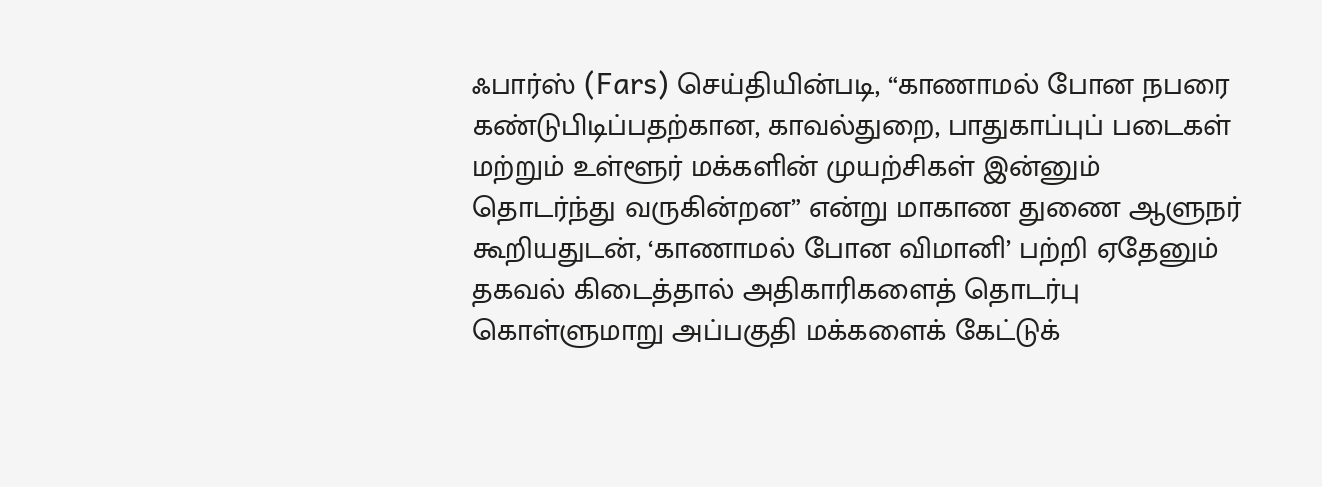ஃபார்ஸ் (Fars) செய்தியின்படி, “காணாமல் போன நபரை கண்டுபிடிப்பதற்கான, காவல்துறை, பாதுகாப்புப் படைகள் மற்றும் உள்ளூர் மக்களின் முயற்சிகள் இன்னும் தொடர்ந்து வருகின்றன” என்று மாகாண துணை ஆளுநர் கூறியதுடன், ‘காணாமல் போன விமானி’ பற்றி ஏதேனும் தகவல் கிடைத்தால் அதிகாரிகளைத் தொடர்பு கொள்ளுமாறு அப்பகுதி மக்களைக் கேட்டுக்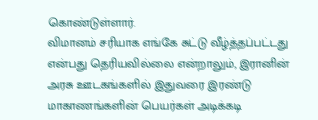கொண்டுள்ளார்.
விமானம் சரியாக எங்கே சுட்டு வீழ்த்தப்பட்டது என்பது தெரியவில்லை என்றாலும், இரானின் அரசு ஊடகங்களில் இதுவரை இரண்டு மாகாணங்களின் பெயர்கள் அடிக்கடி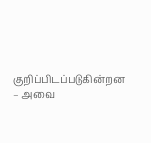குறிப்பிடப்படுகின்றன – அவை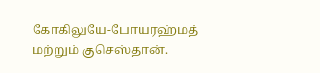கோகிலுயே-போயரஹ்மத் மற்றும் குசெஸ்தான்.